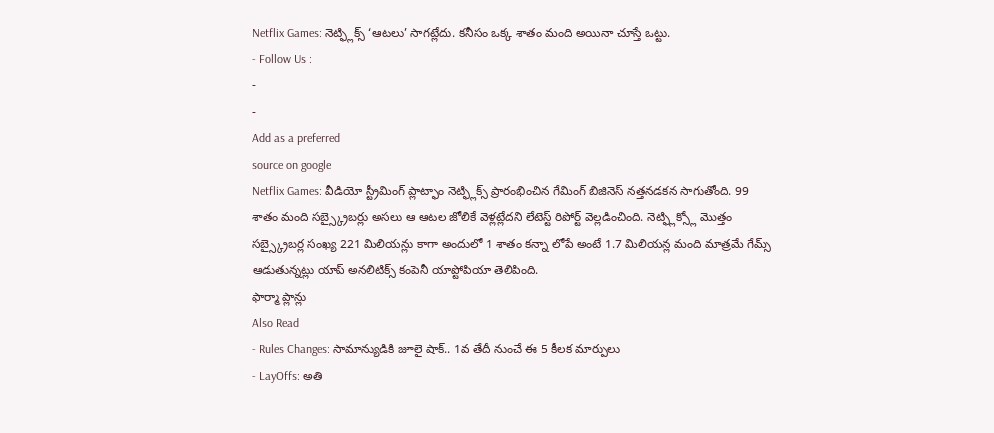Netflix Games: నెట్ఫ్లిక్స్ ‘ఆటలు’ సాగట్లేదు. కనీసం ఒక్క శాతం మంది అయినా చూస్తే ఒట్టు.
- Follow Us :
-
-
Add as a preferred
source on google
Netflix Games: వీడియో స్ట్రీమింగ్ ప్లాట్ఫాం నెట్ఫ్లిక్స్ ప్రారంభించిన గేమింగ్ బిజినెస్ నత్తనడకన సాగుతోంది. 99 శాతం మంది సబ్స్క్రైబర్లు అసలు ఆ ఆటల జోలికే వెళ్లట్లేదని లేటెస్ట్ రిపోర్ట్ వెల్లడించింది. నెట్ఫ్లిక్స్లో మొత్తం సబ్స్క్రైబర్ల సంఖ్య 221 మిలియన్లు కాగా అందులో 1 శాతం కన్నా లోపే అంటే 1.7 మిలియన్ల మంది మాత్రమే గేమ్స్ ఆడుతున్నట్లు యాప్ అనలిటిక్స్ కంపెనీ యాప్టోపియా తెలిపింది.
ఫార్మా ప్లాన్లు
Also Read
- Rules Changes: సామాన్యుడికి జూలై షాక్.. 1వ తేదీ నుంచే ఈ 5 కీలక మార్పులు
- LayOffs: అతి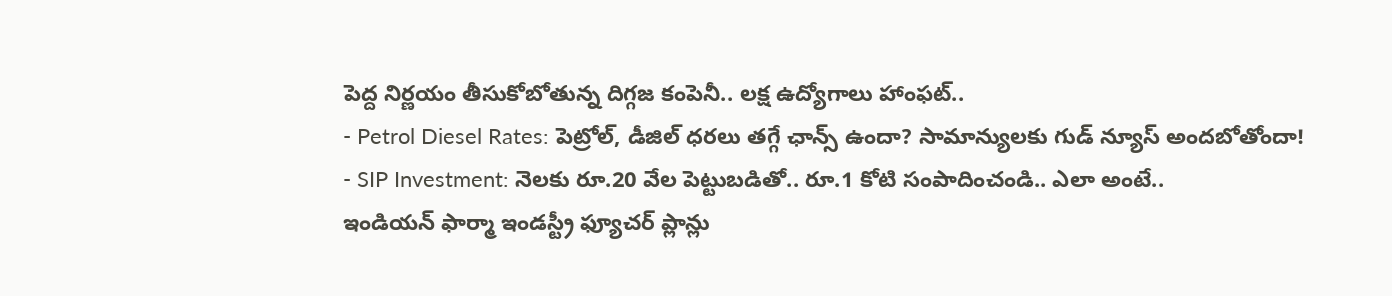పెద్ద నిర్ణయం తీసుకోబోతున్న దిగ్గజ కంపెనీ.. లక్ష ఉద్యోగాలు హాంఫట్..
- Petrol Diesel Rates: పెట్రోల్, డీజిల్ ధరలు తగ్గే ఛాన్స్ ఉందా? సామాన్యులకు గుడ్ న్యూస్ అందబోతోందా!
- SIP Investment: నెలకు రూ.20 వేల పెట్టుబడితో.. రూ.1 కోటి సంపాదించండి.. ఎలా అంటే..
ఇండియన్ ఫార్మా ఇండస్ట్రీ ఫ్యూచర్ ప్లాన్లు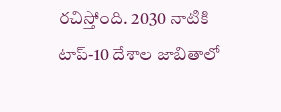రచిస్తోంది. 2030 నాటికి టాప్-10 దేశాల జాబితాలో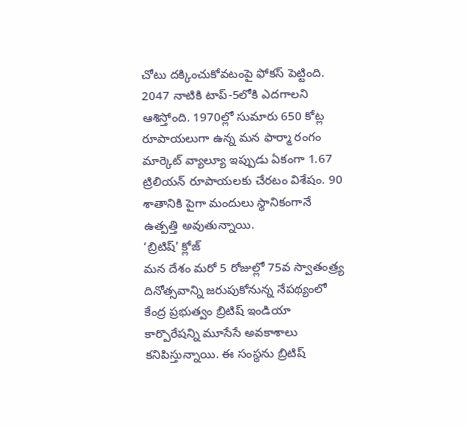చోటు దక్కించుకోవటంపై ఫోకస్ పెట్టింది. 2047 నాటికి టాప్-5లోకి ఎదగాలని ఆశిస్తోంది. 1970ల్లో సుమారు 650 కోట్ల రూపాయలుగా ఉన్న మన ఫార్మా రంగం మార్కెట్ వ్యాల్యూ ఇప్పుడు ఏకంగా 1.67 ట్రిలియన్ రూపాయలకు చేరటం విశేషం. 90 శాతానికి పైగా మందులు స్థానికంగానే ఉత్పత్తి అవుతున్నాయి.
‘బ్రిటిష్’ క్లోజ్
మన దేశం మరో 5 రోజుల్లో 75వ స్వాతంత్ర్య దినోత్సవాన్ని జరుపుకోనున్న నేపథ్యంలో కేంద్ర ప్రభుత్వం బ్రిటిష్ ఇండియా కార్పొరేషన్ని మూసేసే అవకాశాలు కనిపిస్తున్నాయి. ఈ సంస్థను బ్రిటిష్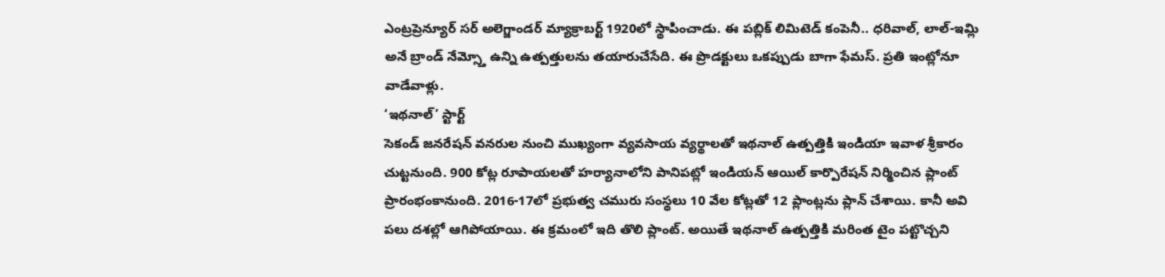ఎంట్రప్రెన్యూర్ సర్ అలెగ్జాండర్ మ్యాక్రాబర్ట్ 1920లో స్థాపించాడు. ఈ పబ్లిక్ లిమిటెడ్ కంపెనీ.. ధరివాల్, లాల్-ఇమ్లి అనే బ్రాండ్ నేమ్స్తో ఉన్ని ఉత్పత్తులను తయారుచేసేది. ఈ ప్రొడక్టులు ఒకప్పుడు బాగా ఫేమస్. ప్రతి ఇంట్లోనూ వాడేవాళ్లు.
‘ఇథనాల్’ స్టార్ట్
సెకండ్ జనరేషన్ వనరుల నుంచి ముఖ్యంగా వ్యవసాయ వ్యర్థాలతో ఇథనాల్ ఉత్పత్తికి ఇండియా ఇవాళ శ్రీకారం చుట్టనుంది. 900 కోట్ల రూపాయలతో హర్యానాలోని పానిపట్లో ఇండియన్ ఆయిల్ కార్పొరేషన్ నిర్మించిన ప్లాంట్ ప్రారంభంకానుంది. 2016-17లో ప్రభుత్వ చమురు సంస్థలు 10 వేల కోట్లతో 12 ప్లాంట్లను ప్లాన్ చేశాయి. కానీ అవి పలు దశల్లో ఆగిపోయాయి. ఈ క్రమంలో ఇది తొలి ప్లాంట్. అయితే ఇథనాల్ ఉత్పత్తికి మరింత టైం పట్టొచ్చని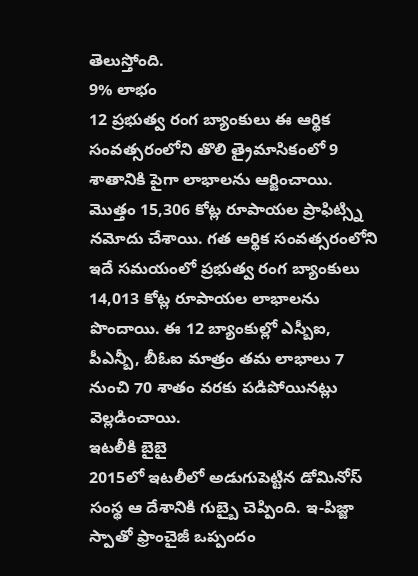తెలుస్తోంది.
9% లాభం
12 ప్రభుత్వ రంగ బ్యాంకులు ఈ ఆర్థిక సంవత్సరంలోని తొలి త్రైమాసికంలో 9 శాతానికి పైగా లాభాలను ఆర్జించాయి. మొత్తం 15,306 కోట్ల రూపాయల ప్రాఫిట్స్ని నమోదు చేశాయి. గత ఆర్థిక సంవత్సరంలోని ఇదే సమయంలో ప్రభుత్వ రంగ బ్యాంకులు 14,013 కోట్ల రూపాయల లాభాలను పొందాయి. ఈ 12 బ్యాంకుల్లో ఎస్బీఐ, పీఎన్బీ, బీఓఐ మాత్రం తమ లాభాలు 7 నుంచి 70 శాతం వరకు పడిపోయినట్లు వెల్లడించాయి.
ఇటలీకి బైబై
2015లో ఇటలీలో అడుగుపెట్టిన డోమినోస్ సంస్థ ఆ దేశానికి గుబ్బై చెప్పింది. ఇ-పిజ్జా స్పాతో ఫ్రాంచైజీ ఒప్పందం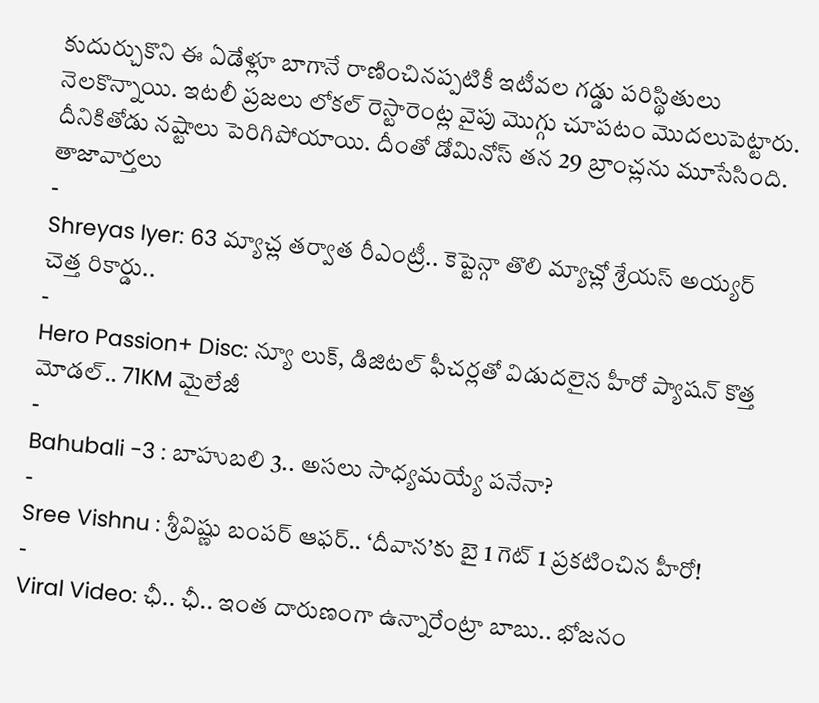కుదుర్చుకొని ఈ ఏడేళ్లూ బాగానే రాణించినప్పటికీ ఇటీవల గడ్డు పరిస్థితులు నెలకొన్నాయి. ఇటలీ ప్రజలు లోకల్ రెస్టారెంట్ల వైపు మొగ్గు చూపటం మొదలుపెట్టారు. దీనికితోడు నష్టాలు పెరిగిపోయాయి. దీంతో డోమినోస్ తన 29 బ్రాంచ్లను మూసేసింది.
తాజావార్తలు
-
Shreyas Iyer: 63 మ్యాచ్ల తర్వాత రీఎంట్రీ.. కెప్టెన్గా తొలి మ్యాచ్లో శ్రేయస్ అయ్యర్ చెత్త రికార్డు..
-
Hero Passion+ Disc: న్యూ లుక్, డిజిటల్ ఫీచర్లతో విడుదలైన హీరో ప్యాషన్ కొత్త మోడల్.. 71KM మైలేజీ
-
Bahubali -3 : బాహుబలి 3.. అసలు సాధ్యమయ్యే పనేనా?
-
Sree Vishnu : శ్రీవిష్ణు బంపర్ ఆఫర్.. ‘దీవాన’కు బై 1 గెట్ 1 ప్రకటించిన హీరో!
-
Viral Video: ఛీ.. ఛీ.. ఇంత దారుణంగా ఉన్నారేంట్రా బాబు.. భోజనం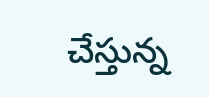చేస్తున్న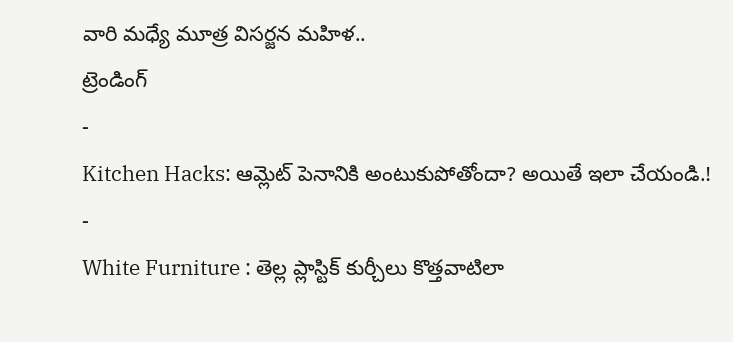వారి మధ్యే మూత్ర విసర్జన మహిళ..
ట్రెండింగ్
-
Kitchen Hacks: ఆమ్లెట్ పెనానికి అంటుకుపోతోందా? అయితే ఇలా చేయండి.!
-
White Furniture : తెల్ల ప్లాస్టిక్ కుర్చీలు కొత్తవాటిలా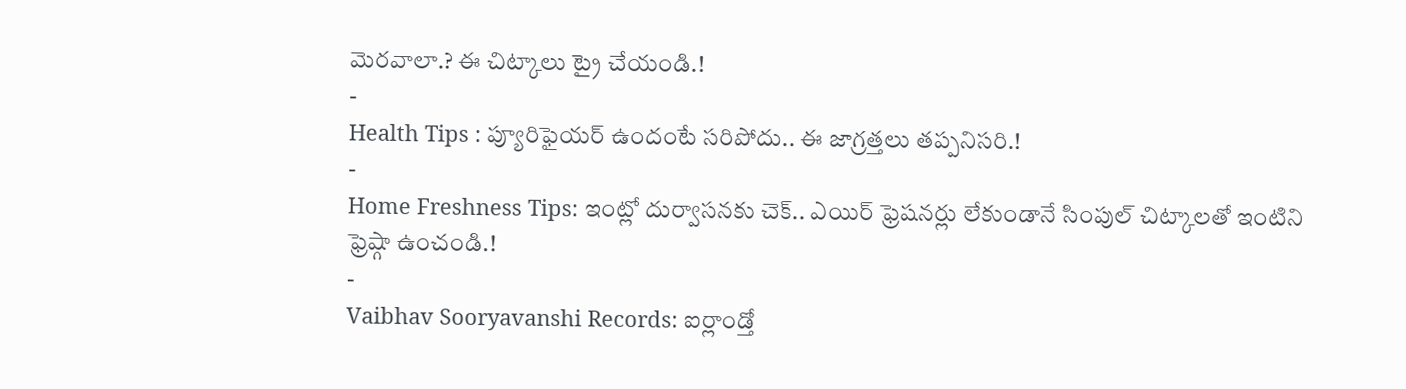మెరవాలా.? ఈ చిట్కాలు ట్రై చేయండి.!
-
Health Tips : ప్యూరిఫైయర్ ఉందంటే సరిపోదు.. ఈ జాగ్రత్తలు తప్పనిసరి.!
-
Home Freshness Tips: ఇంట్లో దుర్వాసనకు చెక్.. ఎయిర్ ఫ్రెషనర్లు లేకుండానే సింపుల్ చిట్కాలతో ఇంటిని ఫ్రెష్గా ఉంచండి.!
-
Vaibhav Sooryavanshi Records: ఐర్లాండ్తో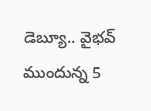డెబ్యూ.. వైభవ్ ముందున్న 5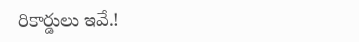రికార్డులు ఇవే.!